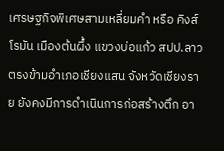เศรษฐกิจพิเศษสามเหลี่ยมคำ หรือ คิงส์โรมัน เมืองต้นผึ้ง แขวงบ่อแก้ว สปป.ลาว ตรงข้ามอำเภอเชียงแสน จังหวัดเชียงราย ยังคงมีการดำเนินการก่อสร้างตึก อา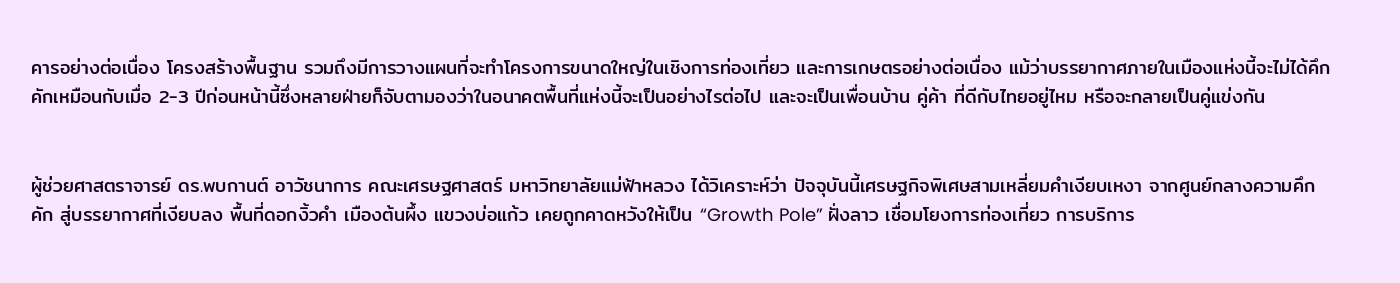คารอย่างต่อเนื่อง โครงสร้างพื้นฐาน รวมถึงมีการวางแผนที่จะทำโครงการขนาดใหญ่ในเชิงการท่องเที่ยว และการเกษตรอย่างต่อเนื่อง แม้ว่าบรรยากาศภายในเมืองแห่งนี้จะไม่ได้คึกคักเหมือนกับเมื่อ 2-3 ปีก่อนหน้านี้ซึ่งหลายฝ่ายก็จับตามองว่าในอนาคตพื้นที่แห่งนี้จะเป็นอย่างไรต่อไป และจะเป็นเพื่อนบ้าน คู่ค้า ที่ดีกับไทยอยู่ไหม หรือจะกลายเป็นคู่แข่งกัน


ผู้ช่วยศาสตราจารย์ ดร.พบกานต์ อาวัชนาการ คณะเศรษฐศาสตร์ มหาวิทยาลัยแม่ฟ้าหลวง ได้วิเคราะห์ว่า ปัจจุบันนี้เศรษฐกิจพิเศษสามเหลี่ยมคำเงียบเหงา จากศูนย์กลางความคึกคัก สู่บรรยากาศที่เงียบลง พื้นที่ดอกงิ้วคำ เมืองต้นผึ้ง แขวงบ่อแก้ว เคยถูกคาดหวังให้เป็น “Growth Pole” ฝั่งลาว เชื่อมโยงการท่องเที่ยว การบริการ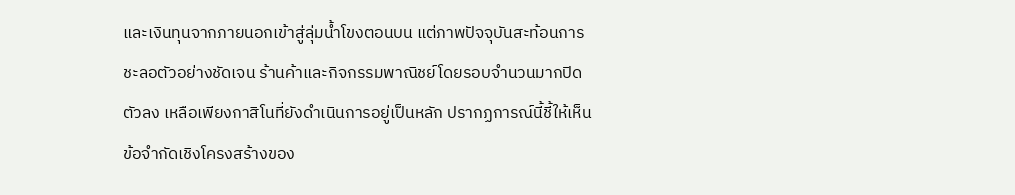และเงินทุนจากภายนอกเข้าสู่ลุ่มน้ำโขงตอนบน แต่ภาพปัจจุบันสะท้อนการชะลอตัวอย่างชัดเจน ร้านค้าและกิจกรรมพาณิชย์โดยรอบจำนวนมากปิดตัวลง เหลือเพียงกาสิโนที่ยังดำเนินการอยู่เป็นหลัก ปรากฏการณ์นี้ชี้ให้เห็นข้อจำกัดเชิงโครงสร้างของ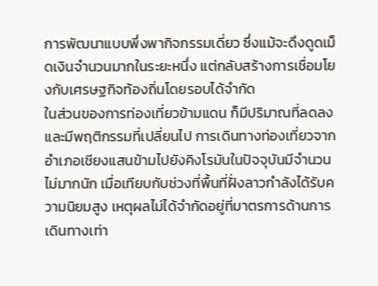การพัฒนาแบบพึ่งพากิจกรรมเดี่ยว ซึ่งแม้จะดึงดูดเม็ดเงินจำนวนมากในระยะหนึ่ง แต่กลับสร้างการเชื่อมโยงกับเศรษฐกิจท้องถิ่นโดยรอบได้จำกัด
ในส่วนของการท่องเที่ยวข้ามแดน ก็มีปริมาณที่ลดลง และมีพฤติกรรมที่เปลี่ยนไป การเดินทางท่องเที่ยวจากอำเภอเชียงแสนข้ามไปยังคิงโรมันในปัจจุบันมีจำนวนไม่มากนัก เมื่อเทียบกับช่วงที่พื้นที่ฝั่งลาวกำลังได้รับความนิยมสูง เหตุผลไม่ได้จำกัดอยู่ที่มาตรการด้านการเดินทางเท่า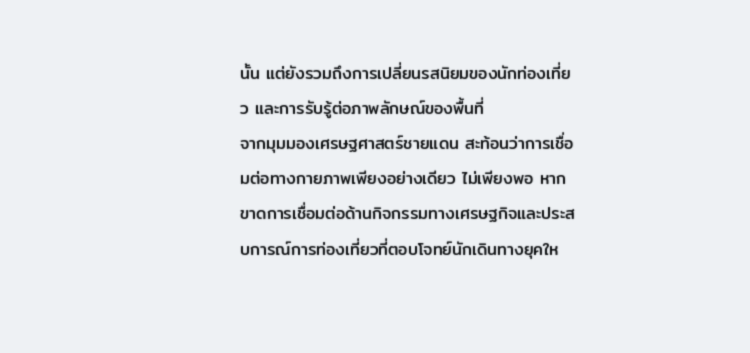นั้น แต่ยังรวมถึงการเปลี่ยนรสนิยมของนักท่องเที่ยว และการรับรู้ต่อภาพลักษณ์ของพื้นที่
จากมุมมองเศรษฐศาสตร์ชายแดน สะท้อนว่าการเชื่อมต่อทางกายภาพเพียงอย่างเดียว ไม่เพียงพอ หากขาดการเชื่อมต่อด้านกิจกรรมทางเศรษฐกิจและประสบการณ์การท่องเที่ยวที่ตอบโจทย์นักเดินทางยุคให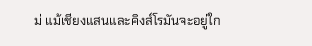ม่ แม้เชียงแสนและคิงส์โรมันจะอยู่ใก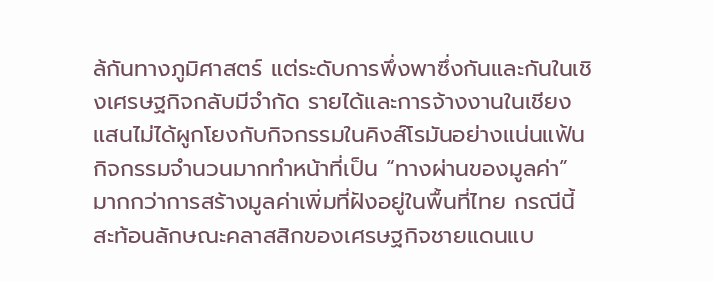ล้กันทางภูมิศาสตร์ แต่ระดับการพึ่งพาซึ่งกันและกันในเชิงเศรษฐกิจกลับมีจำกัด รายได้และการจ้างงานในเชียงแสนไม่ได้ผูกโยงกับกิจกรรมในคิงส์โรมันอย่างแน่นแฟ้น กิจกรรมจำนวนมากทำหน้าที่เป็น “ทางผ่านของมูลค่า” มากกว่าการสร้างมูลค่าเพิ่มที่ฝังอยู่ในพื้นที่ไทย กรณีนี้สะท้อนลักษณะคลาสสิกของเศรษฐกิจชายแดนแบ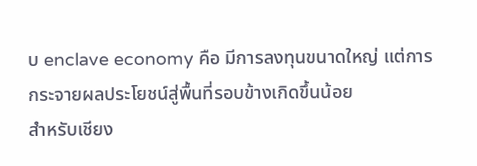บ enclave economy คือ มีการลงทุนขนาดใหญ่ แต่การกระจายผลประโยชน์สู่พื้นที่รอบข้างเกิดขึ้นน้อย
สำหรับเชียง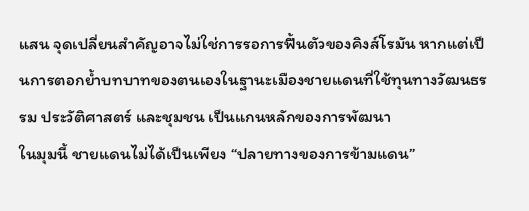แสน จุดเปลี่ยนสำคัญอาจไม่ใช่การรอการฟื้นตัวของคิงส์โรมัน หากแต่เป็นการตอกย้ำบทบาทของตนเองในฐานะเมืองชายแดนที่ใช้ทุนทางวัฒนธรรม ประวัติศาสตร์ และชุมชน เป็นแกนหลักของการพัฒนา
ในมุมนี้ ชายแดนไม่ได้เป็นเพียง “ปลายทางของการข้ามแดน”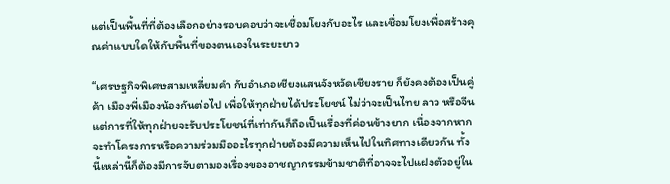แต่เป็นพื้นที่ที่ต้องเลือกอย่างรอบคอบว่าจะเชื่อมโยงกับอะไร และเชื่อมโยงเพื่อสร้างคุณค่าแบบใดให้กับพื้นที่ของตนเองในระยะยาว

“เศรษฐกิจพิเศษสามเหลี่ยมคำ กับอำเภอเชียงแสนจังหวัดเชียงราย ก็ยังคงต้องเป็นคู่ค้า เมืองพี่เมืองน้องกันต่อไป เพื่อให้ทุกฝ่ายได้ประโยชน์ ไม่ว่าจะเป็นไทย ลาว หรือจีน แต่การที่ให้ทุกฝ่ายจะรับประโยชน์ที่เท่ากันก็ถือเป็นเรื่องที่ค่อนข้างยาก เนื่องจากหากจะทำโครงการหรือความร่วมมืออะไรทุกฝ่ายต้องมีความเห็นไปในทิศทางเดียวกัน ทั้งนี้เหล่านี้ก็ต้องมีการจับตามองเรื่องของอาชญากรรมข้ามชาติที่อาจจะไปแฝงตัวอยู่ใน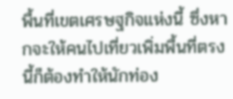พื้นที่เขตเศรษฐกิจแห่งนี้ ซึ่งหากจะให้คนไปเที่ยวเพิ่มพื้นที่ตรงนี้ก็ต้องทำให้นักท่อง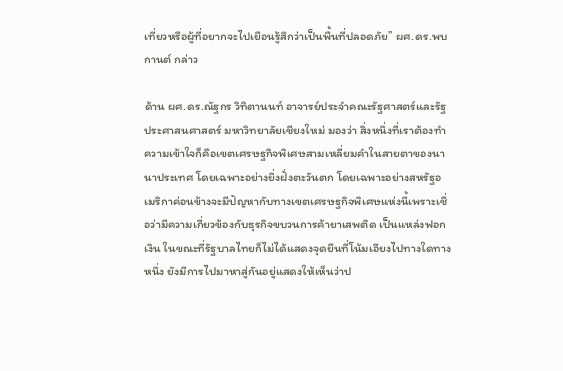เที่ยวหรือผู้ที่อยากจะไปเยือนรู้สึกว่าเป็นพื้นที่ปลอดภัย” ผศ.ดร.พบกานต์ กล่าว

ด้าน ผศ.ดร.ณัฐกร วิทิตานนท์ อาจารย์ประจำคณะรัฐศาสตร์และรัฐประศาสนศาสตร์ มหาวิทยาลัยเชียงใหม่ มองว่า สิ่งหนึ่งที่เราต้องทำความเข้าใจก็คือเขตเศรษฐกิจพิเศษสามเหลี่ยมคำในสายตาของนานาประเทศ โดยเฉพาะอย่างยิ่งฝั่งตะวันตก โดยเฉพาะอย่างสหรัฐอเมริกาค่อนข้างจะมีปัญหากับทางเขตเศรษฐกิจพิเศษแห่งนี้เพราะเชื่อว่ามีความเกี่ยวข้องกับธุรกิจขบวนการค้ายาเสพติด เป็นแหล่งฟอกเงิน ในขณะที่รัฐบาลไทยก็ไม่ได้แสดงจุดยืนที่โน้มเอียงไปทางใดทางหนึ่ง ยังมีการไปมาหาสู่กันอยู่แสดงให้เห็นว่าป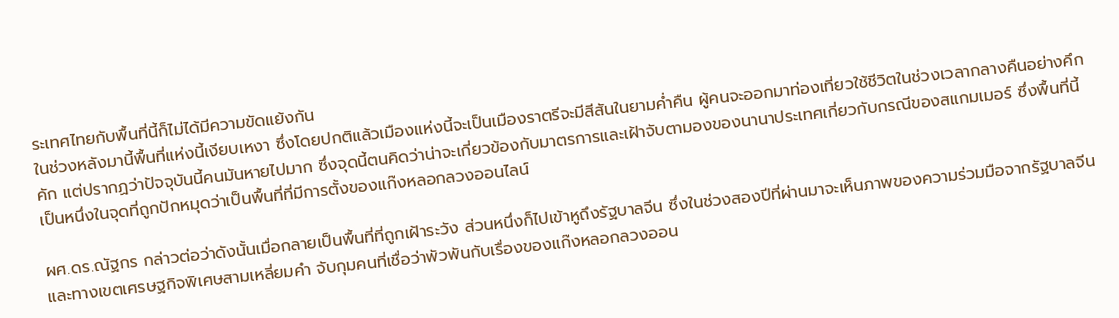ระเทศไทยกับพื้นที่นี้ก็ไม่ได้มีความขัดแย้งกัน
ในช่วงหลังมานี้พื้นที่แห่งนี้เงียบเหงา ซึ่งโดยปกติแล้วเมืองแห่งนี้จะเป็นเมืองราตรีจะมีสีสันในยามค่ำคืน ผู้คนจะออกมาท่องเที่ยวใช้ชีวิตในช่วงเวลากลางคืนอย่างคึกคัก แต่ปรากฏว่าปัจจุบันนี้คนมันหายไปมาก ซึ่งจุดนี้ตนคิดว่าน่าจะเกี่ยวข้องกับมาตรการและเฝ้าจับตามองของนานาประเทศเกี่ยวกับกรณีของสแกมเมอร์ ซึ่งพื้นที่นี้เป็นหนึ่งในจุดที่ถูกปักหมุดว่าเป็นพื้นที่ที่มีการตั้งของแก๊งหลอกลวงออนไลน์

ผศ.ดร.ณัฐกร กล่าวต่อว่าดังนั้นเมื่อกลายเป็นพื้นที่ที่ถูกเฝ้าระวัง ส่วนหนึ่งก็ไปเข้าหูถึงรัฐบาลจีน ซึ่งในช่วงสองปีที่ผ่านมาจะเห็นภาพของความร่วมมือจากรัฐบาลจีน และทางเขตเศรษฐกิจพิเศษสามเหลี่ยมคำ จับกุมคนที่เชื่อว่าพัวพันกับเรื่องของแก๊งหลอกลวงออน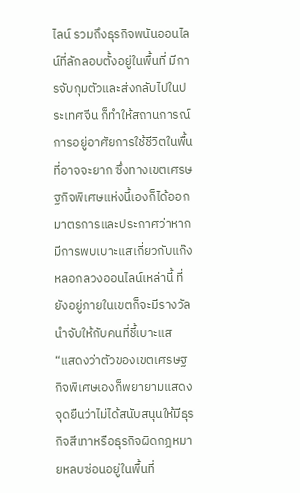ไลน์ รวมถึงธุรกิจพนันออนไลน์ที่ลักลอบตั้งอยู่ในพื้นที่ มีการจับกุมตัวและส่งกลับไปในประเทศจีน ก็ทำให้สถานการณ์การอยู่อาศัยการใช้ชีวิตในพื้นที่อาจจะยาก ซึ่งทางเขตเศรษฐกิจพิเศษแห่งนี้เองก็ได้ออกมาตรการและประกาศว่าหากมีการพบเบาะแสเกี่ยวกับแก๊งหลอกลวงออนไลน์เหล่านี้ ที่ยังอยู่ภายในเขตก็จะมีรางวัลนำจับให้กับคนที่ชี้เบาะแส
“แสดงว่าตัวของเขตเศรษฐกิจพิเศษเองก็พยายามแสดงจุดยืนว่าไม่ได้สนับสนุนให้มีธุรกิจสีเทาหรือธุรกิจผิดกฎหมายหลบซ่อนอยู่ในพื้นที่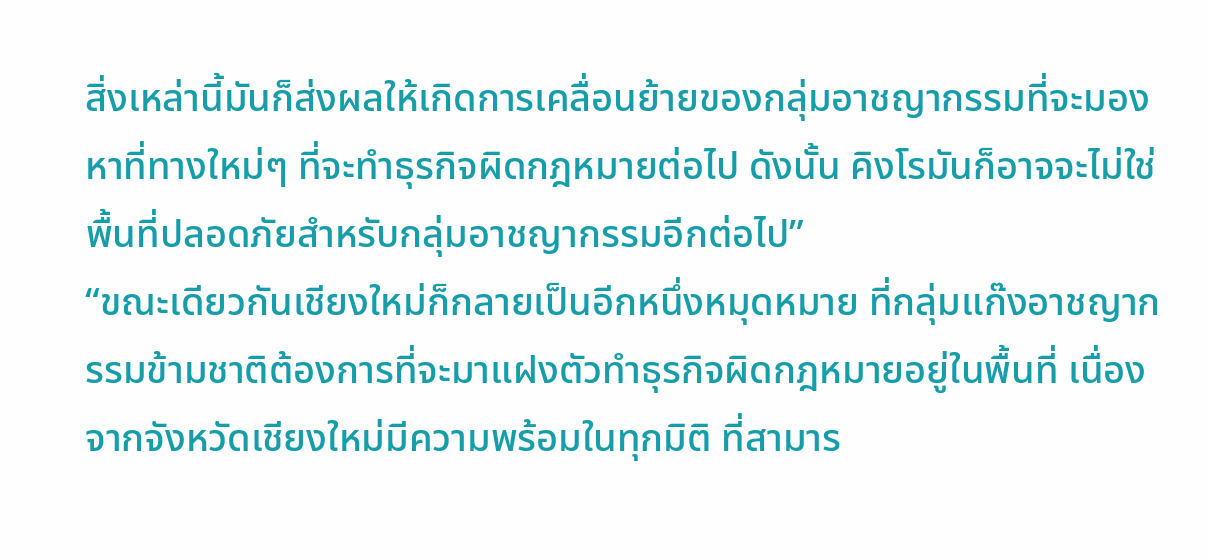สิ่งเหล่านี้มันก็ส่งผลให้เกิดการเคลื่อนย้ายของกลุ่มอาชญากรรมที่จะมองหาที่ทางใหม่ๆ ที่จะทำธุรกิจผิดกฎหมายต่อไป ดังนั้น คิงโรมันก็อาจจะไม่ใช่พื้นที่ปลอดภัยสำหรับกลุ่มอาชญากรรมอีกต่อไป”
“ขณะเดียวกันเชียงใหม่ก็กลายเป็นอีกหนึ่งหมุดหมาย ที่กลุ่มแก๊งอาชญากรรมข้ามชาติต้องการที่จะมาแฝงตัวทำธุรกิจผิดกฎหมายอยู่ในพื้นที่ เนื่องจากจังหวัดเชียงใหม่มีความพร้อมในทุกมิติ ที่สามาร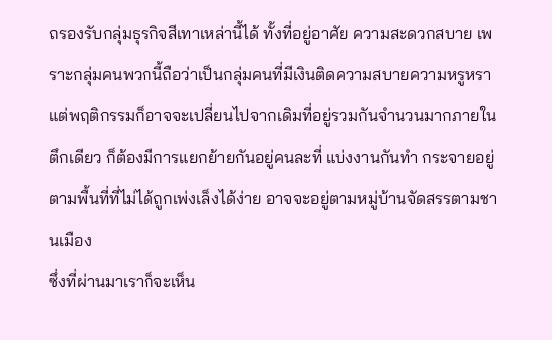ถรองรับกลุ่มธุรกิจสีเทาเหล่านี้ได้ ทั้งที่อยู่อาศัย ความสะดวกสบาย เพราะกลุ่มคนพวกนี้ถือว่าเป็นกลุ่มคนที่มีเงินติดความสบายความหรูหรา แต่พฤติกรรมก็อาจจะเปลี่ยนไปจากเดิมที่อยู่รวมกันจำนวนมากภายในตึกเดียว ก็ต้องมีการแยกย้ายกันอยู่คนละที่ แบ่งงานกันทำ กระจายอยู่ตามพื้นที่ที่ไม่ได้ถูกเพ่งเล็งได้ง่าย อาจจะอยู่ตามหมู่บ้านจัดสรรตามชานเมือง
ซึ่งที่ผ่านมาเราก็จะเห็น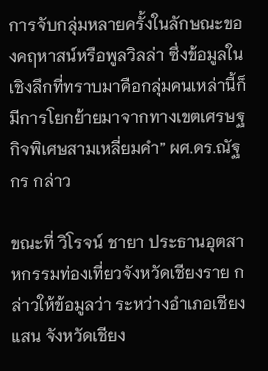การจับกลุ่มหลายครั้งในลักษณะของคฤหาสน์หรือพูลวิลล่า ซึ่งข้อมูลในเชิงลึกที่ทราบมาคือกลุ่มคนเหล่านี้ก็มีการโยกย้ายมาจากทางเขตเศรษฐกิจพิเศษสามเหลี่ยมคำ” ผศ.ดร.ณัฐกร กล่าว

ขณะที่ วิโรจน์ ชายา ประธานอุตสาหกรรมท่องเที่ยวจังหวัดเชียงราย กล่าวให้ข้อมูลว่า ระหว่างอำเภอเชียงแสน จังหวัดเชียง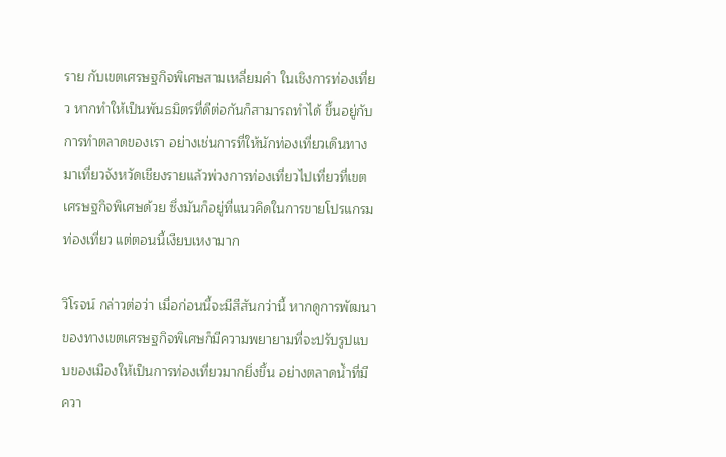ราย กับเขตเศรษฐกิจพิเศษสามเหลี่ยมคำ ในเชิงการท่องเที่ยว หากทำให้เป็นพันธมิตรที่ดีต่อกันก็สามารถทำได้ ขึ้นอยู่กับการทำตลาดของเรา อย่างเช่นการที่ให้นักท่องเที่ยวเดินทางมาเที่ยวจังหวัดเชียงรายแล้วพ่วงการท่องเที่ยวไปเที่ยวที่เขตเศรษฐกิจพิเศษด้วย ซึ่งมันก็อยู่ที่แนวคิดในการขายโปรแกรมท่องเที่ยว แต่ตอนนี้เงียบเหงามาก

วิโรจน์ กล่าวต่อว่า เมื่อก่อนนี้จะมีสีสันกว่านี้ หากดูการพัฒนาของทางเขตเศรษฐกิจพิเศษก็มีความพยายามที่จะปรับรูปแบบของเมืองให้เป็นการท่องเที่ยวมากยิ่งขึ้น อย่างตลาดน้ำที่มีควา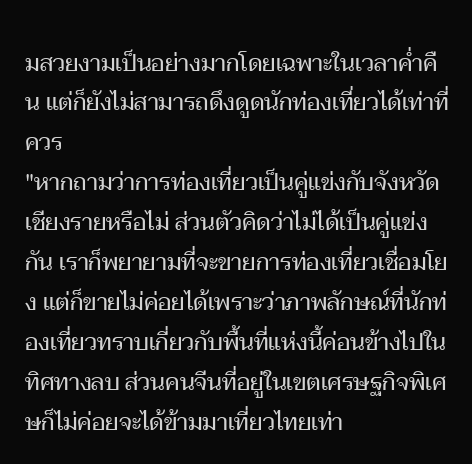มสวยงามเป็นอย่างมากโดยเฉพาะในเวลาค่ำคืน แต่ก็ยังไม่สามารถดึงดูดนักท่องเที่ยวได้เท่าที่ควร
"หากถามว่าการท่องเที่ยวเป็นคู่แข่งกับจังหวัดเชียงรายหรือไม่ ส่วนตัวคิดว่าไม่ได้เป็นคู่แข่งกัน เราก็พยายามที่จะขายการท่องเที่ยวเชื่อมโยง แต่ก็ขายไม่ค่อยได้เพราะว่าภาพลักษณ์ที่นักท่องเที่ยวทราบเกี่ยวกับพื้นที่แห่งนี้ค่อนข้างไปในทิศทางลบ ส่วนคนจีนที่อยู่ในเขตเศรษฐกิจพิเศษก็ไม่ค่อยจะได้ข้ามมาเที่ยวไทยเท่า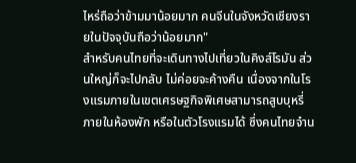ไหร่ถือว่าข้ามมาน้อยมาก คนจีนในจังหวัดเชียงรายในปัจจุบันถือว่าน้อยมาก"
สำหรับคนไทยที่จะเดินทางไปเที่ยวในคิงส์โรมัน ส่วนใหญ่ก็จะไปกลับ ไม่ค่อยจะค้างคืน เนื่องจากในโรงแรมภายในเขตเศรษฐกิจพิเศษสามารถสูบบุหรี่ภายในห้องพัก หรือในตัวโรงแรมได้ ซึ่งคนไทยจำน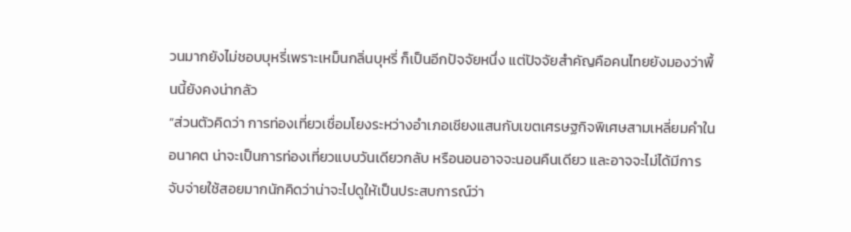วนมากยังไม่ชอบบุหรี่เพราะเหม็นกลิ่นบุหรี่ ก็เป็นอีกปัจจัยหนึ่ง แต่ปัจจัยสำคัญคือคนไทยยังมองว่าพื้นนี้ยังคงน่ากลัว
“ส่วนตัวคิดว่า การท่องเที่ยวเชื่อมโยงระหว่างอำเภอเชียงแสนกับเขตเศรษฐกิจพิเศษสามเหลี่ยมคำในอนาคต น่าจะเป็นการท่องเที่ยวแบบวันเดียวกลับ หรือนอนอาจจะนอนคืนเดียว และอาจจะไม่ได้มีการจับจ่ายใช้สอยมากนักคิดว่าน่าจะไปดูให้เป็นประสบการณ์ว่า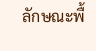ลักษณะพื้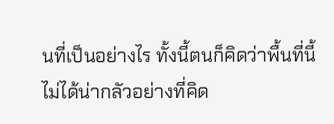นที่เป็นอย่างไร ทั้งนี้ตนก็คิดว่าพื้นที่นี้ไม่ได้น่ากลัวอย่างที่คิด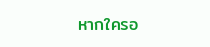หากใครอ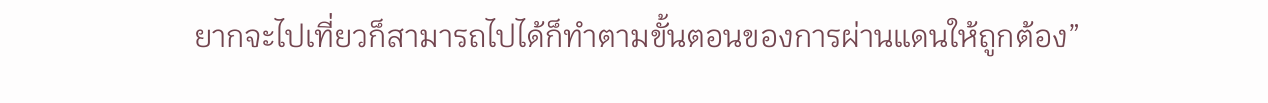ยากจะไปเที่ยวก็สามารถไปได้ก็ทำตามขั้นตอนของการผ่านแดนให้ถูกต้อง”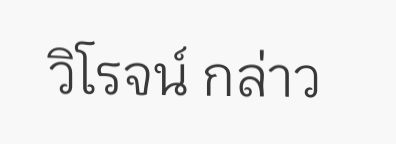วิโรจน์ กล่าว